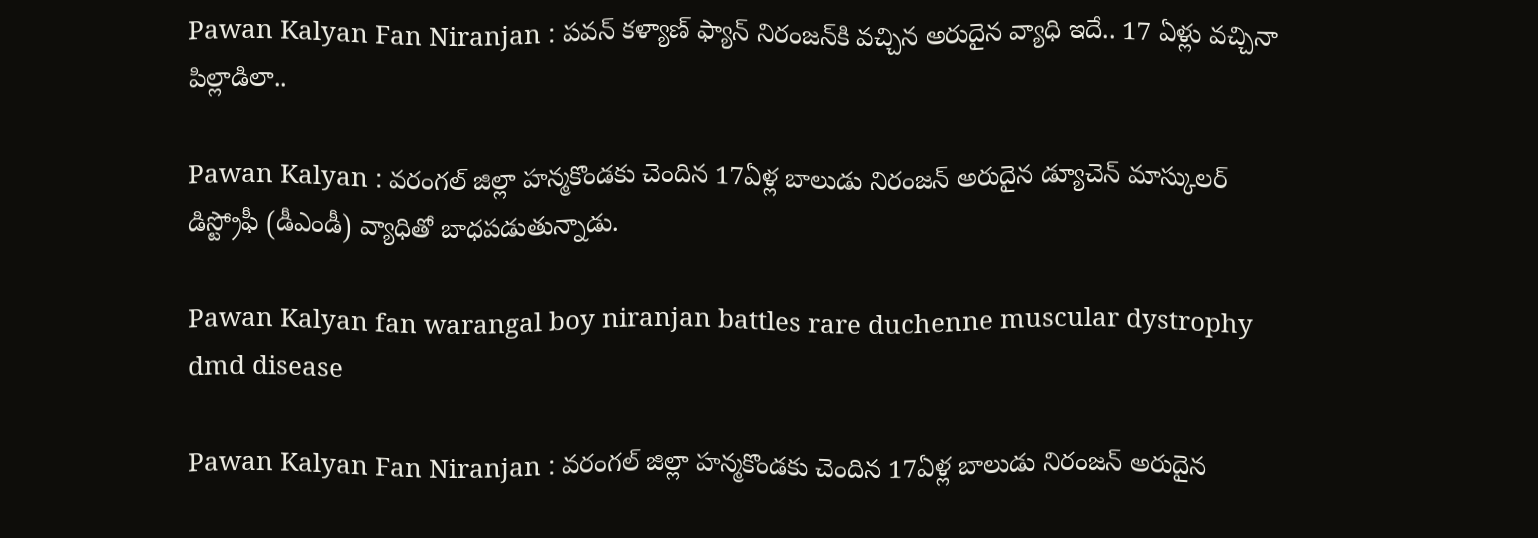Pawan Kalyan Fan Niranjan : పవన్ కళ్యాణ్ ఫ్యాన్ నిరంజన్‌కి వచ్చిన అరుదైన వ్యాధి ఇదే.. 17 ఏళ్లు వచ్చినా పిల్లాడిలా..

Pawan Kalyan : వరంగల్ జిల్లా హన్మకొండకు చెందిన 17ఏళ్ల బాలుడు నిరంజన్ అరుదైన డ్యూచెన్ మాస్కులర్ డిస్ట్రోఫీ (డీఎండీ) వ్యాధితో బాధపడుతున్నాడు.

Pawan Kalyan fan warangal boy niranjan battles rare duchenne muscular dystrophy dmd disease

Pawan Kalyan Fan Niranjan : వరంగల్ జిల్లా హన్మకొండకు చెందిన 17ఏళ్ల బాలుడు నిరంజన్ అరుదైన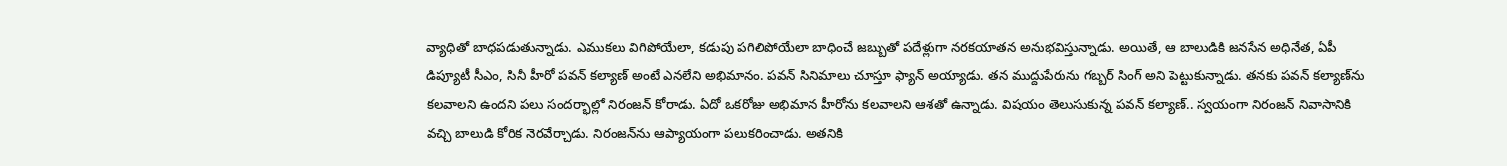వ్యాధితో బాధపడుతున్నాడు. ఎముకలు విగిపోయేలా, కడుపు పగిలిపోయేలా బాధించే జబ్బుతో పదేళ్లుగా నరకయాతన అనుభవిస్తున్నాడు. అయితే, ఆ బాలుడికి జనసేన అధినేత, ఏపీ డిప్యూటీ సీఎం, సినీ హీరో పవన్ కల్యాణ్ అంటే ఎనలేని అభిమానం. పవన్ సినిమాలు చూస్తూ ఫ్యాన్ అయ్యాడు. తన ముద్దుపేరును గబ్బర్ సింగ్ అని పెట్టుకున్నాడు. తనకు పవన్ కల్యాణ్‌ను కలవాలని ఉందని పలు సందర్భాల్లో నిరంజన్ కోరాడు. ఏదో ఒకరోజు అభిమాన హీరోను కలవాలని ఆశతో ఉన్నాడు. విషయం తెలుసుకున్న పవన్ కల్యాణ్.. స్వయంగా నిరంజన్ నివాసానికి వచ్చి బాలుడి కోరిక నెరవేర్చాడు. నిరంజన్‌ను ఆప్యాయంగా పలుకరించాడు. అతనికి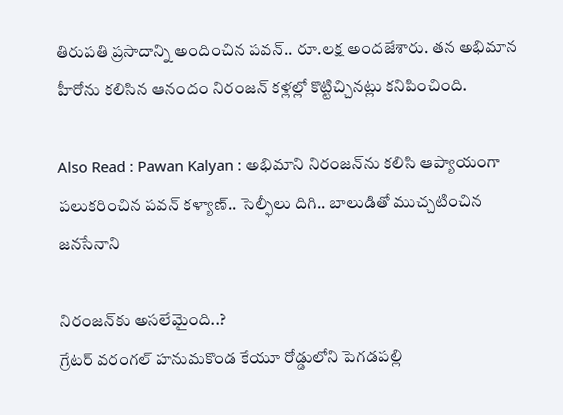తిరుపతి ప్రసాదాన్ని అందించిన పవన్.. రూ.లక్ష అందజేశారు. తన అభిమాన హీరోను కలిసిన ఆనందం నిరంజన్ కళ్లల్లో కొట్టిచ్చినట్లు కనిపించింది.

Also Read : Pawan Kalyan : అభిమాని నిరంజన్‌ను కలిసి ఆప్యాయంగా పలుకరించిన పవన్ కళ్యాణ్.. సెల్ఫీలు దిగి.. బాలుడితో ముచ్చటించిన జనసేనాని

నిరంజన్‌కు అసలేమైంది..?
గ్రేటర్ వరంగల్ హనుమకొండ కేయూ రోడ్డులోని పెగడపల్లి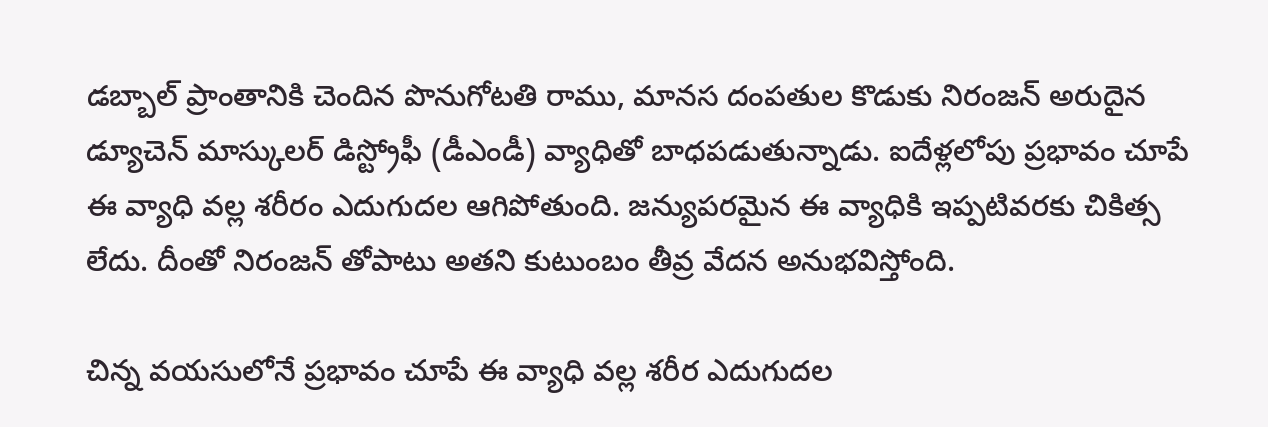డబ్బాల్ ప్రాంతానికి చెందిన పొనుగోటతి రాము, మానస దంపతుల కొడుకు నిరంజన్ అరుదైన డ్యూచెన్ మాస్కులర్ డిస్ట్రోఫీ (డీఎండీ) వ్యాధితో బాధపడుతున్నాడు. ఐదేళ్లలోపు ప్రభావం చూపే ఈ వ్యాధి వల్ల శరీరం ఎదుగుదల ఆగిపోతుంది. జన్యుపరమైన ఈ వ్యాధికి ఇప్పటివరకు చికిత్స లేదు. దీంతో నిరంజన్ తోపాటు అతని కుటుంబం తీవ్ర వేదన అనుభవిస్తోంది.

చిన్న వయసులోనే ప్రభావం చూపే ఈ వ్యాధి వల్ల శరీర ఎదుగుదల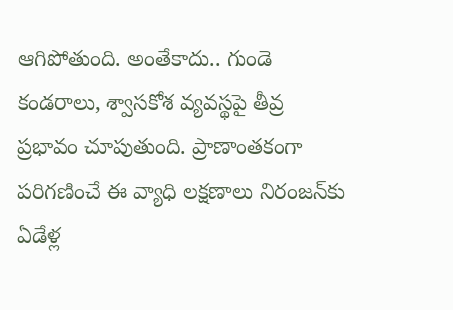ఆగిపోతుంది. అంతేకాదు.. గుండె కండరాలు, శ్వాసకోశ వ్యవస్థపై తీవ్ర ప్రభావం చూపుతుంది. ప్రాణాంతకంగా పరిగణించే ఈ వ్యాధి లక్షణాలు నిరంజన్‌కు ఏడేళ్ల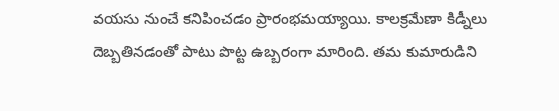వయసు నుంచే కనిపించడం ప్రారంభమయ్యాయి. కాలక్రమేణా కిడ్నీలు దెబ్బతినడంతో పాటు పొట్ట ఉబ్బరంగా మారింది. తమ కుమారుడిని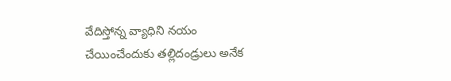వేదిస్తోన్న వ్యాధిని నయం చేయించేందుకు తల్లిదండ్రులు అనేక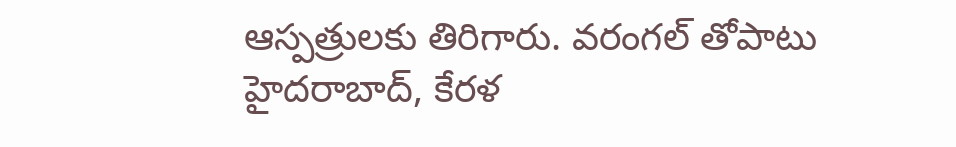ఆస్పత్రులకు తిరిగారు. వరంగల్ తోపాటు హైదరాబాద్, కేరళ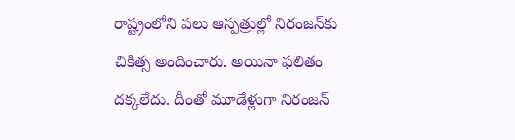రాష్ట్రంలోని పలు ఆస్పత్రుల్లో నిరంజన్‌కు చికిత్స అందించారు. అయినా ఫలితం దక్కలేదు. దీంతో మూడేళ్లుగా నిరంజన్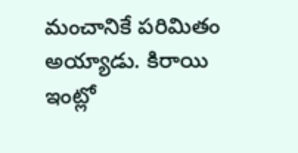మంచానికే పరిమితం అయ్యాడు. కిరాయి ఇంట్లో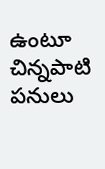ఉంటూ చిన్నపాటి పనులు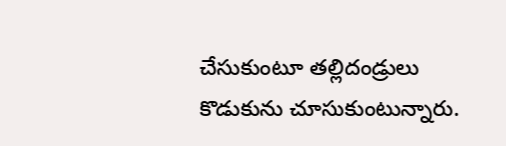చేసుకుంటూ తల్లిదండ్రులు కొడుకును చూసుకుంటున్నారు.